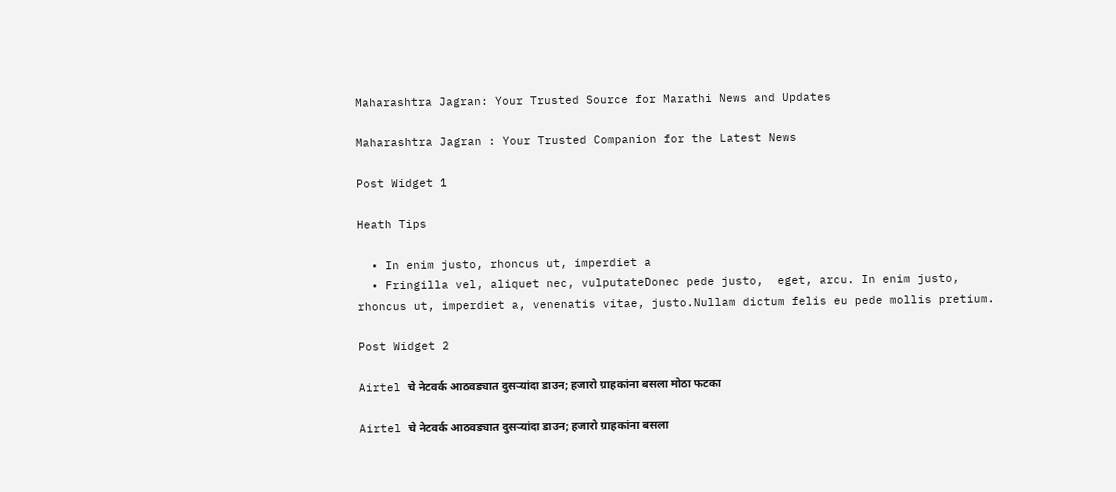Maharashtra Jagran: Your Trusted Source for Marathi News and Updates

Maharashtra Jagran : Your Trusted Companion for the Latest News

Post Widget 1

Heath Tips

  • In enim justo, rhoncus ut, imperdiet a
  • Fringilla vel, aliquet nec, vulputateDonec pede justo,  eget, arcu. In enim justo, rhoncus ut, imperdiet a, venenatis vitae, justo.Nullam dictum felis eu pede mollis pretium.

Post Widget 2

Airtel चे नेटवर्क आठवड्यात दुसऱ्यांदा डाउन; हजारो ग्राहकांना बसला मोठा फटका

Airtel चे नेटवर्क आठवड्यात दुसऱ्यांदा डाउन; हजारो ग्राहकांना बसला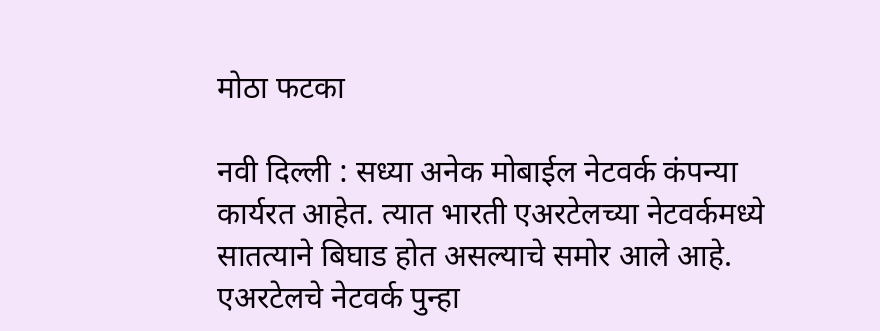मोठा फटका

नवी दिल्ली : सध्या अनेक मोबाईल नेटवर्क कंपन्या कार्यरत आहेत. त्यात भारती एअरटेलच्या नेटवर्कमध्ये सातत्याने बिघाड होत असल्याचे समोर आले आहे. एअरटेलचे नेटवर्क पुन्हा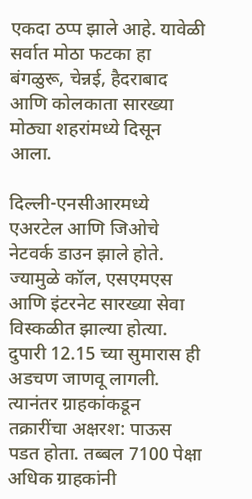एकदा ठप्प झाले आहे. यावेळी सर्वात मोठा फटका हा बंगळुरू, चेन्नई, हैदराबाद आणि कोलकाता सारख्या मोठ्या शहरांमध्ये दिसून आला.

दिल्ली-एनसीआरमध्ये एअरटेल आणि जिओचे नेटवर्क डाउन झाले होते. ज्यामुळे कॉल, एसएमएस आणि इंटरनेट सारख्या सेवा विस्कळीत झाल्या होत्या. दुपारी 12.15 च्या सुमारास ही अडचण जाणवू लागली. त्यानंतर ग्राहकांकडून तक्रारींचा अक्षरश: पाऊस पडत होता. तब्बल 7100 पेक्षा अधिक ग्राहकांनी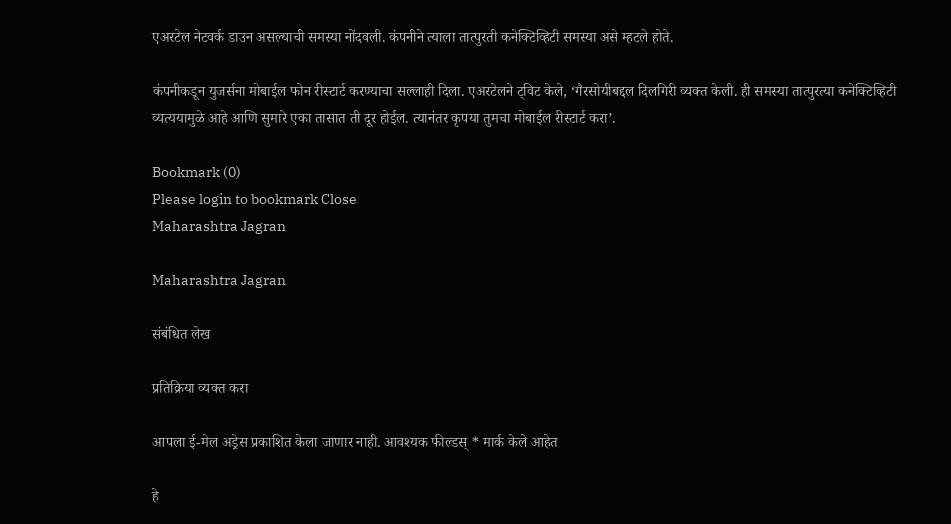एअरटेल नेटवर्क डाउन असल्याची समस्या नोंदवली. कंपनीने त्याला तात्पुरती कनेक्टिव्हिटी समस्या असे म्हटले होते.

कंपनीकडून युजर्सना मोबाईल फोन रीस्टार्ट करण्याचा सल्लाही दिला. एअरटेलने ट्विट केले, ‘गैरसोयीबद्दल दिलगिरी व्यक्त केली. ही समस्या तात्पुरत्या कनेक्टिव्हिटी व्यत्ययामुळे आहे आणि सुमारे एका तासात ती दूर होईल. त्यानंतर कृपया तुमचा मोबाईल रीस्टार्ट करा’.

Bookmark (0)
Please login to bookmark Close
Maharashtra Jagran

Maharashtra Jagran

संबंधित लेख

प्रतिक्रिया व्यक्त करा

आपला ई-मेल अड्रेस प्रकाशित केला जाणार नाही. आवश्यक फील्डस् * मार्क केले आहेत

हे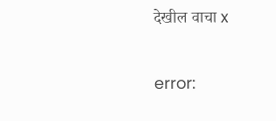देखील वाचा x

error: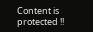Content is protected !!